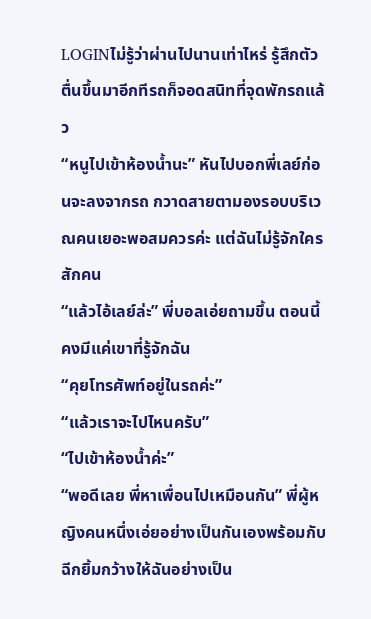LOGINไม่รู้ว่าผ่านไปนานเท่าไหร่ รู้สึกตัวตื่นขึ้นมาอีกทีรถก็จอดสนิทที่จุดพักรถแล้ว
“หนูไปเข้าห้องน้ำนะ” หันไปบอกพี่เลย์ก่อนจะลงจากรถ กวาดสายตามองรอบบริเวณคนเยอะพอสมควรค่ะ แต่ฉันไม่รู้จักใครสักคน
“แล้วไอ้เลย์ล่ะ” พี่บอลเอ่ยถามขึ้น ตอนนี้คงมีแค่เขาที่รู้จักฉัน
“คุยโทรศัพท์อยู่ในรถค่ะ”
“แล้วเราจะไปไหนครับ”
“ไปเข้าห้องน้ำค่ะ”
“พอดีเลย พี่หาเพื่อนไปเหมือนกัน” พี่ผู้หญิงคนหนึ่งเอ่ยอย่างเป็นกันเองพร้อมกับฉีกยิ้มกว้างให้ฉันอย่างเป็น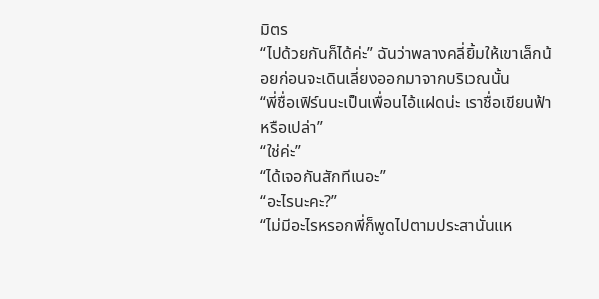มิตร
“ไปด้วยกันก็ได้ค่ะ” ฉันว่าพลางคลี่ยิ้มให้เขาเล็กน้อยก่อนจะเดินเลี่ยงออกมาจากบริเวณนั้น
“พี่ชื่อเฟิร์นนะเป็นเพื่อนไอ้แฝดน่ะ เราชื่อเขียนฟ้าหรือเปล่า”
“ใช่ค่ะ”
“ได้เจอกันสักทีเนอะ”
“อะไรนะคะ?”
“ไม่มีอะไรหรอกพี่ก็พูดไปตามประสานั่นแห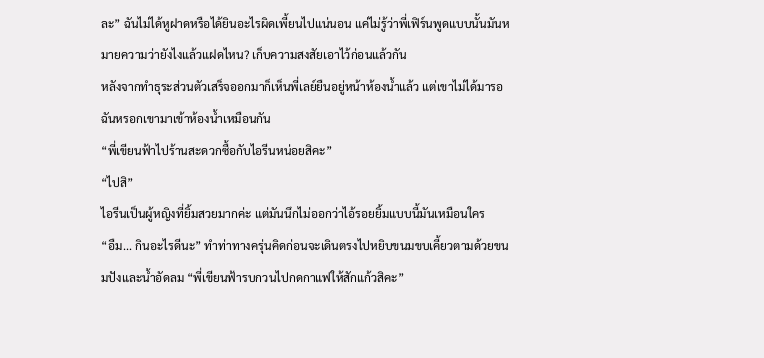ละ” ฉันไม่ได้หูฝาดหรือได้ยินอะไรผิดเพี้ยนไปแน่นอน แค่ไม่รู้ว่าพี่เฟิร์นพูดแบบนั้นมันหมายความว่ายังไงแล้วแฝดไหน? เก็บความสงสัยเอาไว้ก่อนแล้วกัน
หลังจากทำธุระส่วนตัวเสร็จออกมาก็เห็นพี่เลย์ยืนอยู่หน้าห้องน้ำแล้ว แต่เขาไม่ได้มารอฉันหรอกเขามาเข้าห้องน้ำเหมือนกัน
“พี่เขียนฟ้าไปร้านสะดวกซื้อกับไอรีนหน่อยสิคะ”
“ไปสิ”
ไอรีนเป็นผู้หญิงที่ยิ้มสวยมากค่ะ แต่มันนึกไม่ออกว่าไอ้รอยยิ้มแบบนี้มันเหมือนใคร
“อืม... กินอะไรดีนะ” ทำท่าทางครุ่นคิดก่อนจะเดินตรงไปหยิบขนมขบเคี้ยวตามด้วยขนมปังและน้ำอัดลม “พี่เขียนฟ้ารบกวนไปกดกาแฟให้สักแก้วสิคะ”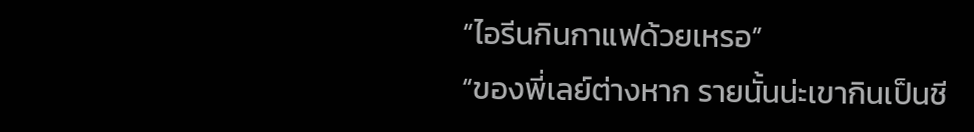“ไอรีนกินกาแฟด้วยเหรอ”
“ของพี่เลย์ต่างหาก รายนั้นน่ะเขากินเป็นชี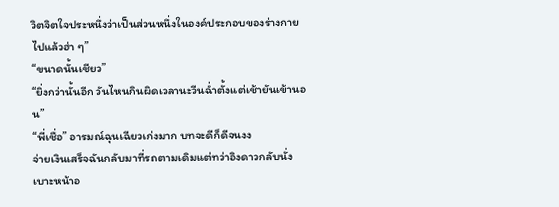วิตจิตใจประหนึ่งว่าเป็นส่วนหนึ่งในองค์ประกอบของร่างกายไปแล้วฮ่า ๆ”
“ขนาดนั้นเชียว”
“ยิ่งกว่านั้นอีก วันไหนกินผิดเวลานะวีนฉ่ำตั้งแต่เช้ายันเข้านอน”
“พี่เชื่อ” อารมณ์ฉุนเฉียวเก่งมาก บทจะดีก็ดีจนงง
จ่ายเงินเสร็จฉันกลับมาที่รถตามเดิมแต่ทว่าอิงดาวกลับนั่งเบาะหน้าอ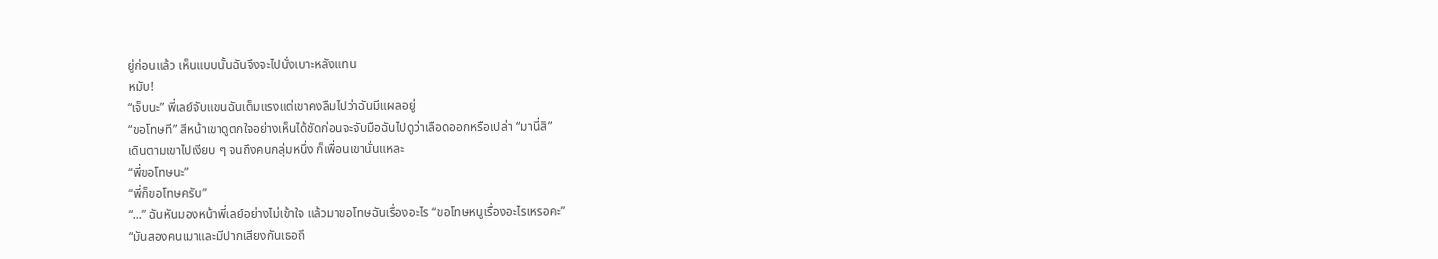ยู่ก่อนแล้ว เห็นแบบนั้นฉันจึงจะไปนั่งเบาะหลังแทน
หมับ!
“เจ็บนะ” พี่เลย์จับแขนฉันเต็มแรงแต่เขาคงลืมไปว่าฉันมีแผลอยู่
“ขอโทษที” สีหน้าเขาดูตกใจอย่างเห็นได้ชัดก่อนจะจับมือฉันไปดูว่าเลือดออกหรือเปล่า “มานี่สิ”
เดินตามเขาไปเงียบ ๆ จนถึงคนกลุ่มหนึ่ง ก็เพื่อนเขานั่นแหละ
“พี่ขอโทษนะ”
“พี่ก็ขอโทษครับ”
“...” ฉันหันมองหน้าพี่เลย์อย่างไม่เข้าใจ แล้วมาขอโทษฉันเรื่องอะไร “ขอโทษหนูเรื่องอะไรเหรอคะ”
“มันสองคนเมาและมีปากเสียงกันเธอถึ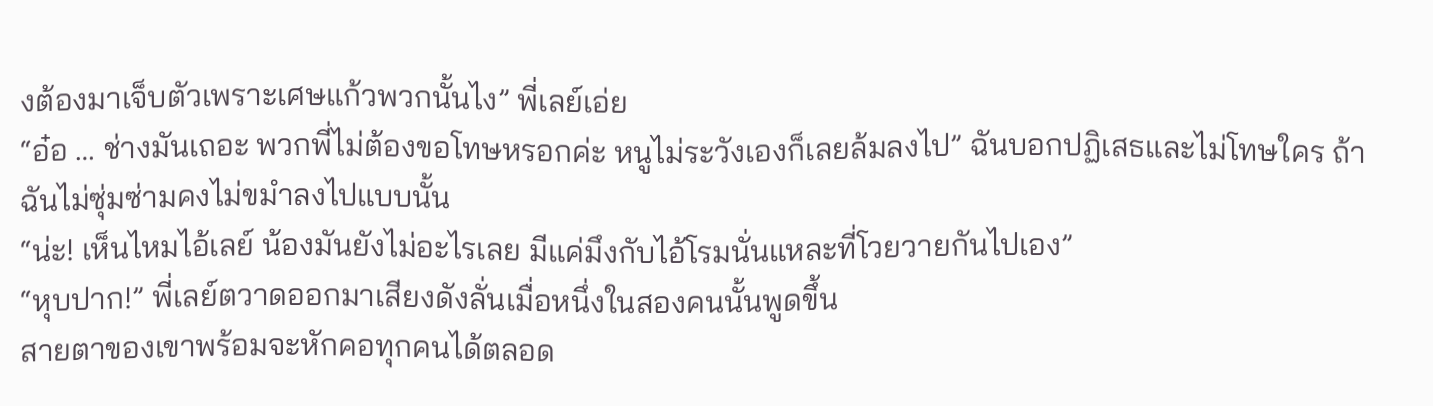งต้องมาเจ็บตัวเพราะเศษแก้วพวกนั้นไง” พี่เลย์เอ่ย
“อ๋อ … ช่างมันเถอะ พวกพี่ไม่ต้องขอโทษหรอกค่ะ หนูไม่ระวังเองก็เลยล้มลงไป” ฉันบอกปฏิเสธและไม่โทษใคร ถ้าฉันไม่ซุ่มซ่ามคงไม่ขมำลงไปแบบนั้น
“น่ะ! เห็นไหมไอ้เลย์ น้องมันยังไม่อะไรเลย มีแค่มึงกับไอ้โรมนั่นแหละที่โวยวายกันไปเอง”
“หุบปาก!” พี่เลย์ตวาดออกมาเสียงดังลั่นเมื่อหนึ่งในสองคนนั้นพูดขึ้น
สายตาของเขาพร้อมจะหักคอทุกคนได้ตลอด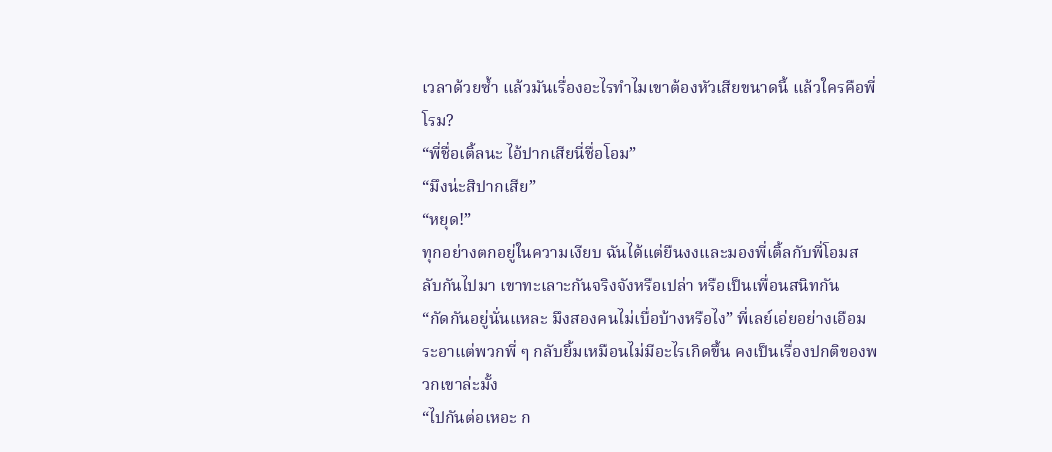เวลาด้วยซ้ำ แล้วมันเรื่องอะไรทำไมเขาต้องหัวเสียขนาดนี้ แล้วใครคือพี่โรม?
“พี่ชื่อเติ้ลนะ ไอ้ปากเสียนี่ชื่อโอม”
“มึงน่ะสิปากเสีย”
“หยุด!”
ทุกอย่างตกอยู่ในความเงียบ ฉันได้แต่ยืนงงและมองพี่เติ้ลกับพี่โอมสลับกันไปมา เขาทะเลาะกันจริงจังหรือเปล่า หรือเป็นเพื่อนสนิทกัน
“กัดกันอยู่นั่นแหละ มึงสองคนไม่เบื่อบ้างหรือไง” พี่เลย์เอ่ยอย่างเอือมระอาแต่พวกพี่ ๆ กลับยิ้มเหมือนไม่มีอะไรเกิดขึ้น คงเป็นเรื่องปกติของพวกเขาล่ะมั้ง
“ไปกันต่อเหอะ ก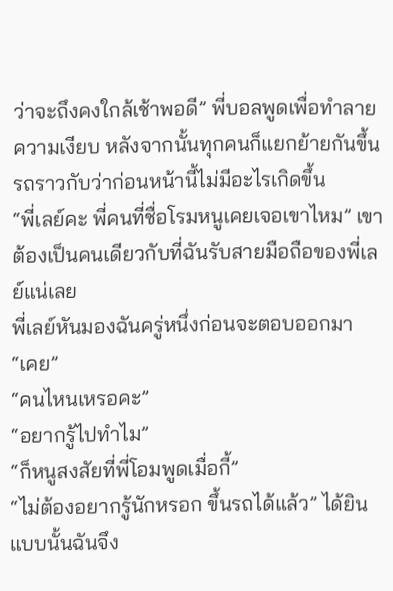ว่าจะถึงคงใกล้เช้าพอดี” พี่บอลพูดเพื่อทำลายความเงียบ หลังจากนั้นทุกคนก็แยกย้ายกันขึ้นรถราวกับว่าก่อนหน้านี้ไม่มีอะไรเกิดขึ้น
“พี่เลย์คะ พี่คนที่ชื่อโรมหนูเคยเจอเขาไหม” เขาต้องเป็นคนเดียวกับที่ฉันรับสายมือถือของพี่เลย์แน่เลย
พี่เลย์หันมองฉันครู่หนึ่งก่อนจะตอบออกมา
“เคย”
“คนไหนเหรอคะ”
“อยากรู้ไปทำไม”
“ก็หนูสงสัยที่พี่โอมพูดเมื่อกี้”
“ไม่ต้องอยากรู้นักหรอก ขึ้นรถได้แล้ว” ได้ยินแบบนั้นฉันจึง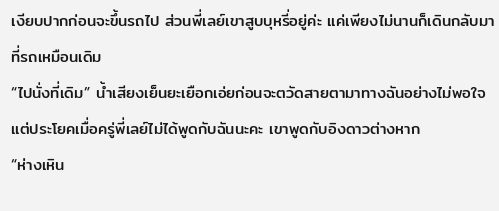เงียบปากก่อนจะขึ้นรถไป ส่วนพี่เลย์เขาสูบบุหรี่อยู่ค่ะ แค่เพียงไม่นานก็เดินกลับมาที่รถเหมือนเดิม
“ไปนั่งที่เดิม” น้ำเสียงเย็นยะเยือกเอ่ยก่อนจะตวัดสายตามาทางฉันอย่างไม่พอใจ แต่ประโยคเมื่อครู่พี่เลย์ไม่ได้พูดกับฉันนะคะ เขาพูดกับอิงดาวต่างหาก
“ห่างเหิน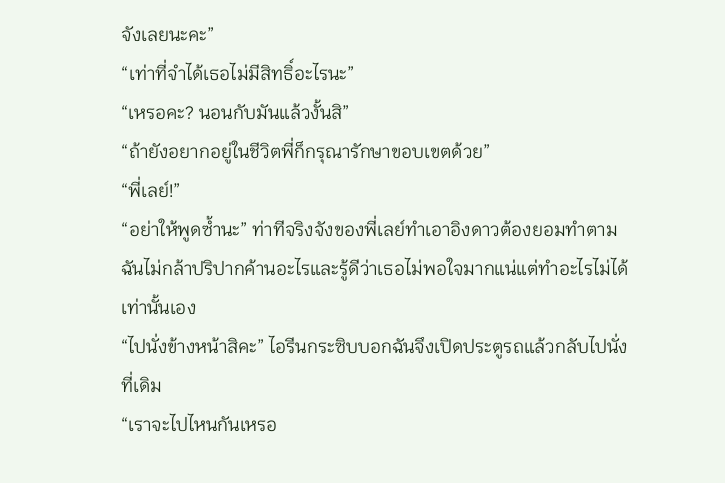จังเลยนะคะ”
“เท่าที่จำได้เธอไม่มีสิทธิ์อะไรนะ”
“เหรอคะ? นอนกับมันแล้วงั้นสิ”
“ถ้ายังอยากอยู่ในชีวิตพี่ก็กรุณารักษาขอบเขตด้วย”
“พี่เลย์!”
“อย่าให้พูดซ้ำนะ” ท่าทีจริงจังของพี่เลย์ทำเอาอิงดาวต้องยอมทำตาม ฉันไม่กล้าปริปากค้านอะไรและรู้ดีว่าเธอไม่พอใจมากแน่แต่ทำอะไรไม่ได้เท่านั้นเอง
“ไปนั่งข้างหน้าสิคะ” ไอรีนกระซิบบอกฉันจึงเปิดประตูรถแล้วกลับไปนั่งที่เดิม
“เราจะไปไหนกันเหรอ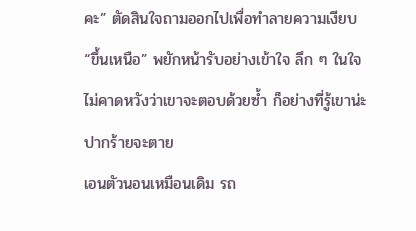คะ” ตัดสินใจถามออกไปเพื่อทำลายความเงียบ
“ขึ้นเหนือ” พยักหน้ารับอย่างเข้าใจ ลึก ๆ ในใจไม่คาดหวังว่าเขาจะตอบด้วยซ้ำ ก็อย่างที่รู้เขาน่ะปากร้ายจะตาย
เอนตัวนอนเหมือนเดิม รถ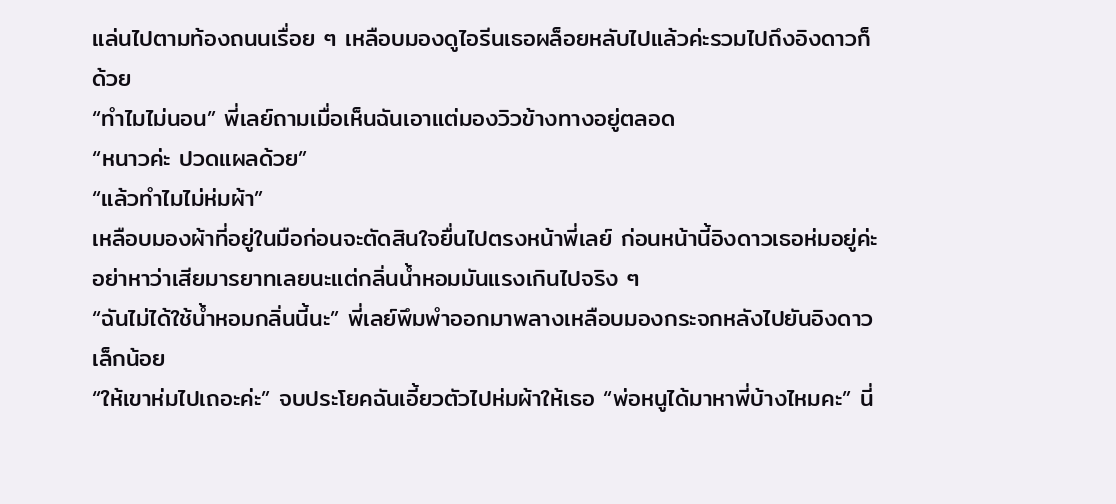แล่นไปตามท้องถนนเรื่อย ๆ เหลือบมองดูไอรีนเธอผล็อยหลับไปแล้วค่ะรวมไปถึงอิงดาวก็ด้วย
“ทำไมไม่นอน” พี่เลย์ถามเมื่อเห็นฉันเอาแต่มองวิวข้างทางอยู่ตลอด
“หนาวค่ะ ปวดแผลด้วย”
“แล้วทำไมไม่ห่มผ้า”
เหลือบมองผ้าที่อยู่ในมือก่อนจะตัดสินใจยื่นไปตรงหน้าพี่เลย์ ก่อนหน้านี้อิงดาวเธอห่มอยู่ค่ะ อย่าหาว่าเสียมารยาทเลยนะแต่กลิ่นน้ำหอมมันแรงเกินไปจริง ๆ
“ฉันไม่ได้ใช้น้ำหอมกลิ่นนี้นะ” พี่เลย์พึมพำออกมาพลางเหลือบมองกระจกหลังไปยันอิงดาวเล็กน้อย
“ให้เขาห่มไปเถอะค่ะ” จบประโยคฉันเอี้ยวตัวไปห่มผ้าให้เธอ “พ่อหนูได้มาหาพี่บ้างไหมคะ” นี่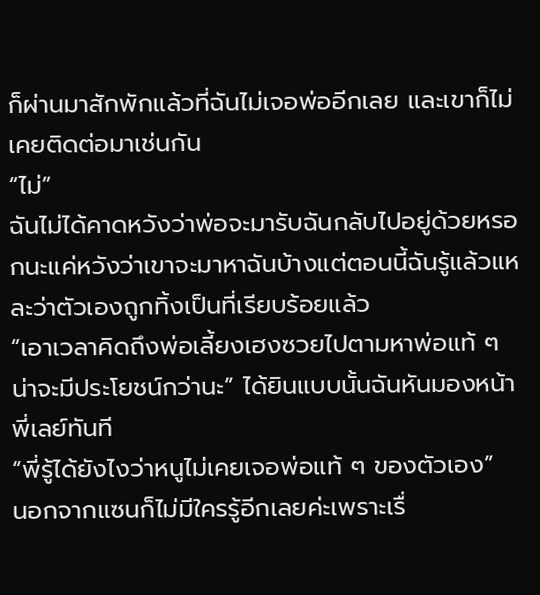ก็ผ่านมาสักพักแล้วที่ฉันไม่เจอพ่ออีกเลย และเขาก็ไม่เคยติดต่อมาเช่นกัน
“ไม่”
ฉันไม่ได้คาดหวังว่าพ่อจะมารับฉันกลับไปอยู่ด้วยหรอกนะแค่หวังว่าเขาจะมาหาฉันบ้างแต่ตอนนี้ฉันรู้แล้วแหละว่าตัวเองถูกทิ้งเป็นที่เรียบร้อยแล้ว
“เอาเวลาคิดถึงพ่อเลี้ยงเฮงซวยไปตามหาพ่อแท้ ๆ น่าจะมีประโยชน์กว่านะ” ได้ยินแบบนั้นฉันหันมองหน้าพี่เลย์ทันที
“พี่รู้ได้ยังไงว่าหนูไม่เคยเจอพ่อแท้ ๆ ของตัวเอง”
นอกจากแซนก็ไม่มีใครรู้อีกเลยค่ะเพราะเรื่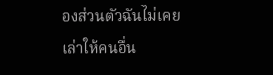องส่วนตัวฉันไม่เคยเล่าให้คนอื่น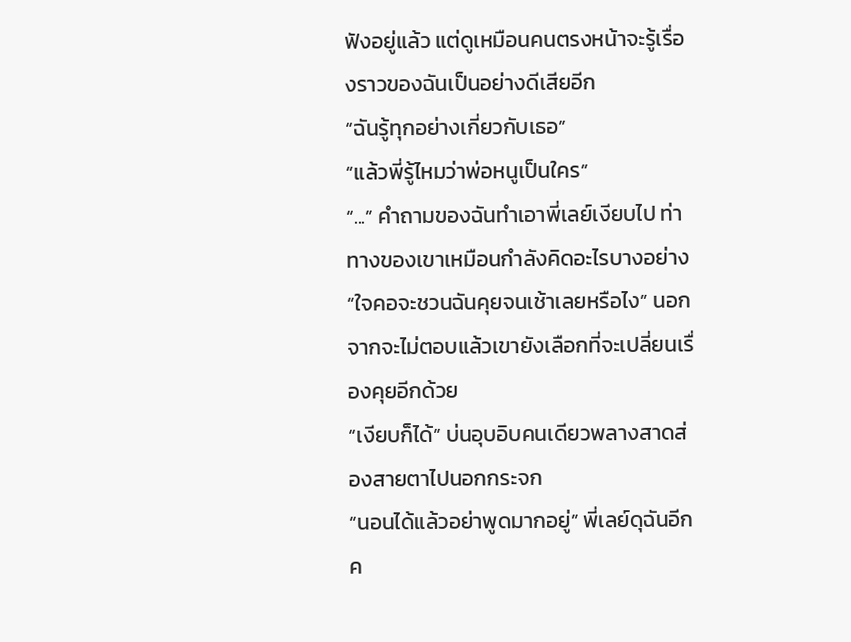ฟังอยู่แล้ว แต่ดูเหมือนคนตรงหน้าจะรู้เรื่องราวของฉันเป็นอย่างดีเสียอีก
“ฉันรู้ทุกอย่างเกี่ยวกับเธอ”
“แล้วพี่รู้ไหมว่าพ่อหนูเป็นใคร”
“...” คำถามของฉันทำเอาพี่เลย์เงียบไป ท่าทางของเขาเหมือนกำลังคิดอะไรบางอย่าง “ใจคอจะชวนฉันคุยจนเช้าเลยหรือไง” นอกจากจะไม่ตอบแล้วเขายังเลือกที่จะเปลี่ยนเรื่องคุยอีกด้วย
“เงียบก็ได้” บ่นอุบอิบคนเดียวพลางสาดส่องสายตาไปนอกกระจก
“นอนได้แล้วอย่าพูดมากอยู่” พี่เลย์ดุฉันอีกค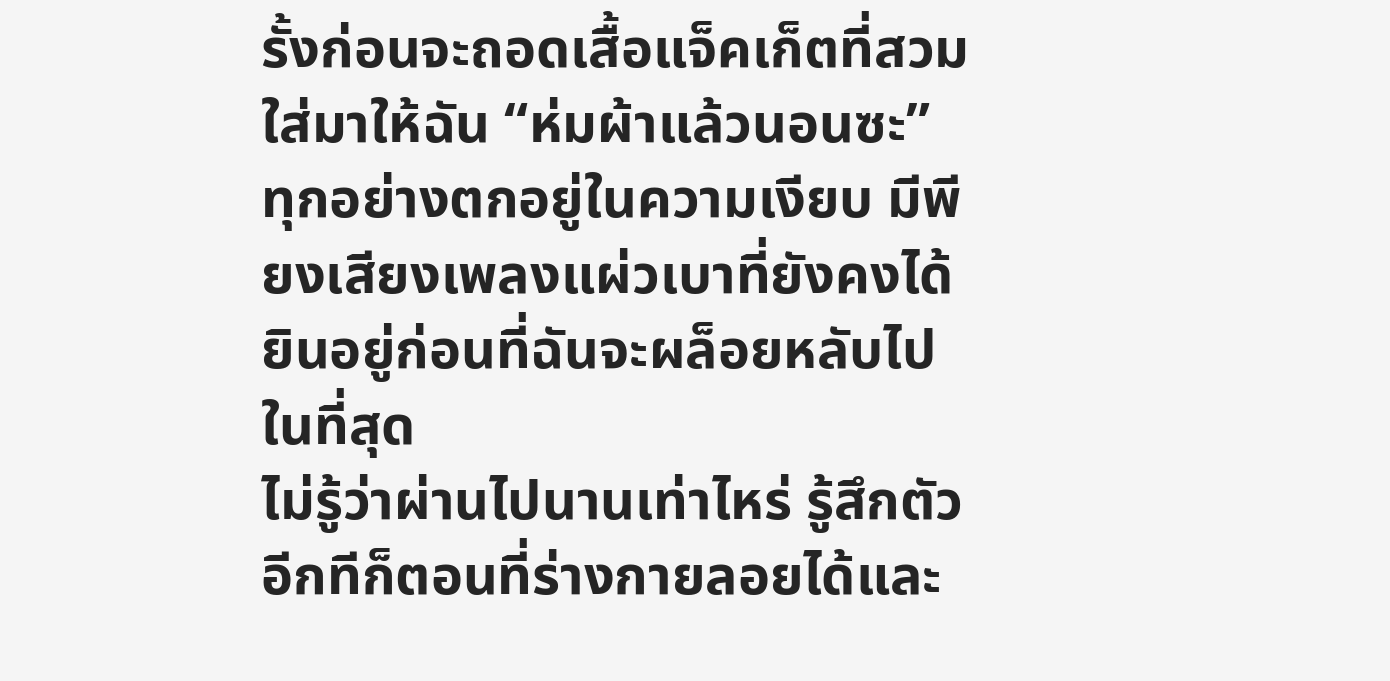รั้งก่อนจะถอดเสื้อแจ็คเก็ตที่สวมใส่มาให้ฉัน “ห่มผ้าแล้วนอนซะ”
ทุกอย่างตกอยู่ในความเงียบ มีพียงเสียงเพลงแผ่วเบาที่ยังคงได้ยินอยู่ก่อนที่ฉันจะผล็อยหลับไปในที่สุด
ไม่รู้ว่าผ่านไปนานเท่าไหร่ รู้สึกตัวอีกทีก็ตอนที่ร่างกายลอยได้และ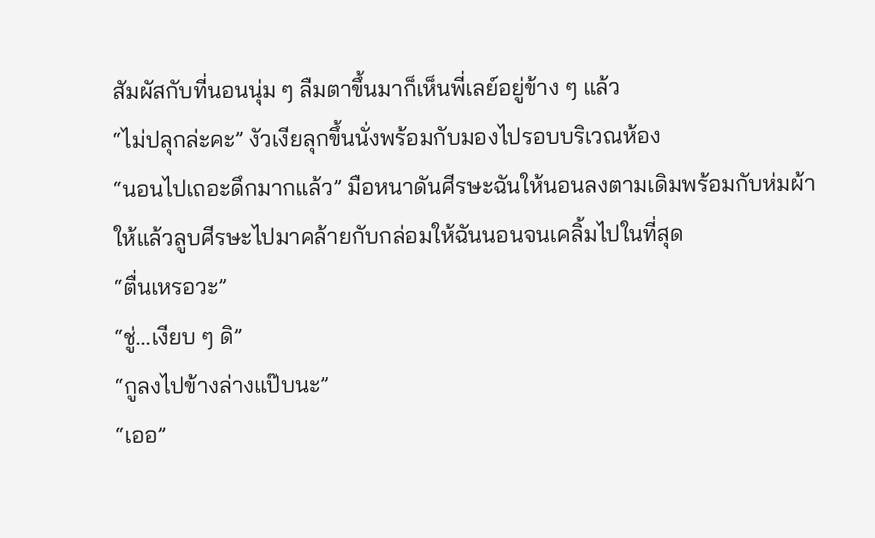สัมผัสกับที่นอนนุ่ม ๆ ลืมตาขึ้นมาก็เห็นพี่เลย์อยู่ข้าง ๆ แล้ว
“ไม่ปลุกล่ะคะ” งัวเงียลุกขึ้นนั่งพร้อมกับมองไปรอบบริเวณห้อง
“นอนไปเถอะดึกมากแล้ว” มือหนาดันศีรษะฉันให้นอนลงตามเดิมพร้อมกับห่มผ้าให้แล้วลูบศีรษะไปมาคล้ายกับกล่อมให้ฉันนอนจนเคลิ้มไปในที่สุด
“ตื่นเหรอวะ”
“ชู่...เงียบ ๆ ดิ”
“กูลงไปข้างล่างแป๊บนะ”
“เออ”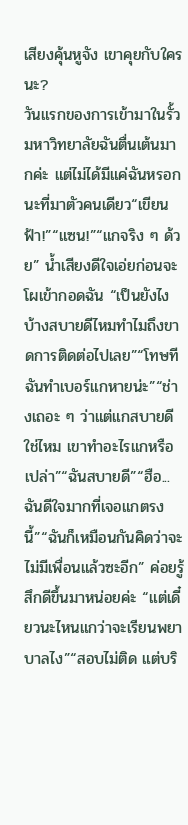เสียงคุ้นหูจัง เขาคุยกับใครนะ?
วันแรกของการเข้ามาในรั้วมหาวิทยาลัยฉันตื่นเต้นมากค่ะ แต่ไม่ได้มีแค่ฉันหรอกนะที่มาตัวคนเดียว“เขียนฟ้า!”“แซน!”“แกจริง ๆ ด้วย” น้ำเสียงดีใจเอ่ยก่อนจะโผเข้ากอดฉัน “เป็นยังไงบ้างสบายดีไหมทำไมถึงขาดการติดต่อไปเลย”“โทษทีฉันทำเบอร์แกหายน่ะ”“ช่างเถอะ ๆ ว่าแต่แกสบายดีใช่ไหม เขาทำอะไรแกหรือเปล่า”“ฉันสบายดี”“ฮือ... ฉันดีใจมากที่เจอแกตรงนี้”“ฉันก็เหมือนกันคิดว่าจะไม่มีเพื่อนแล้วซะอีก” ค่อยรู้สึกดีขึ้นมาหน่อยค่ะ “แต่เดี๋ยวนะไหนแกว่าจะเรียนพยาบาลไง”“สอบไม่ติด แต่บริ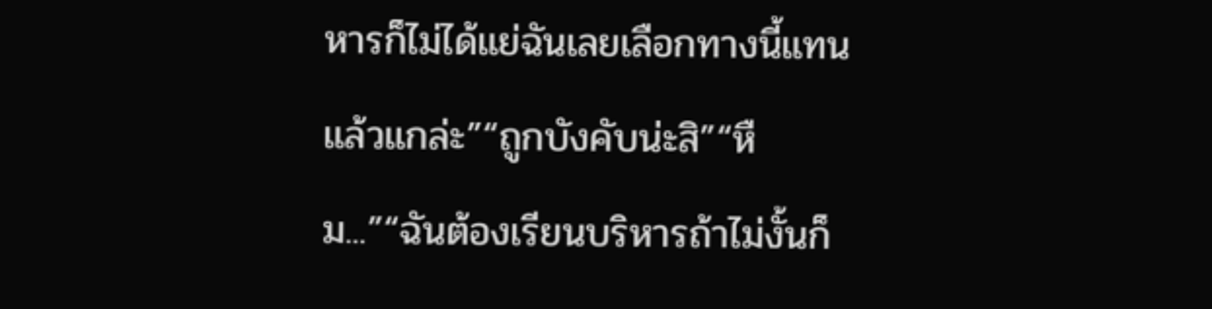หารก็ไม่ได้แย่ฉันเลยเลือกทางนี้แทน แล้วแกล่ะ”“ถูกบังคับน่ะสิ”“หืม...”“ฉันต้องเรียนบริหารถ้าไม่งั้นก็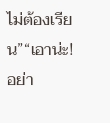ไม่ต้องเรียน”“เอาน่ะ! อย่า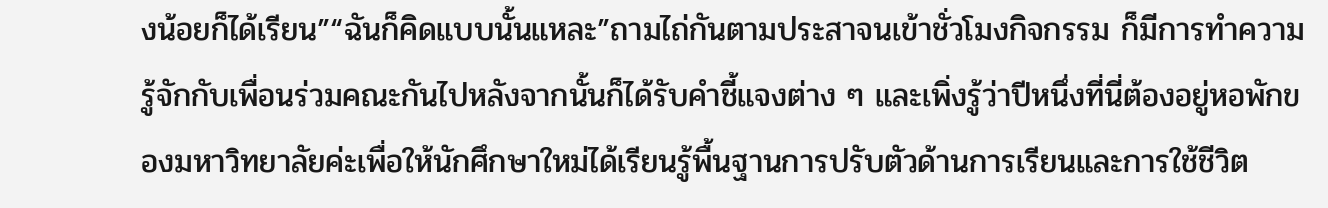งน้อยก็ได้เรียน”“ฉันก็คิดแบบนั้นแหละ”ถามไถ่กันตามประสาจนเข้าชั่วโมงกิจกรรม ก็มีการทำความรู้จักกับเพื่อนร่วมคณะกันไปหลังจากนั้นก็ได้รับคำชี้แจงต่าง ๆ และเพิ่งรู้ว่าปีหนึ่งที่นี่ต้องอยู่หอพักของมหาวิทยาลัยค่ะเพื่อให้นักศึกษาใหม่ได้เรียนรู้พื้นฐานการปรับตัวด้านการเรียนและการใช้ชีวิต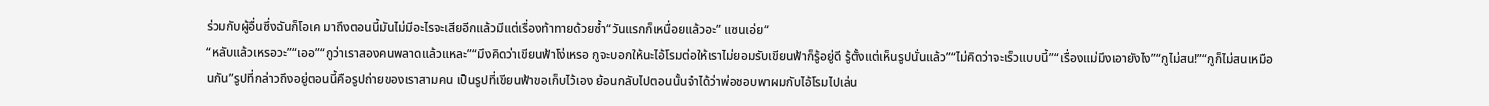ร่วมกับผู้อื่นซึ่งฉันก็โอเค มาถึงตอนนี้มันไม่มีอะไรจะเสียอีกแล้วมีแต่เรื่องท้าทายด้วยซ้ำ“วันแรกก็เหนื่อยแล้วอะ” แซนเอ่ย“
“หลับแล้วเหรอวะ”“เออ”“กูว่าเราสองคนพลาดแล้วแหละ”“มึงคิดว่าเขียนฟ้าโง่เหรอ กูจะบอกให้นะไอ้โรมต่อให้เราไม่ยอมรับเขียนฟ้าก็รู้อยู่ดี รู้ตั้งแต่เห็นรูปนั่นแล้ว”“ไม่คิดว่าจะเร็วแบบนี้”“เรื่องแม่มึงเอายังไง”“กูไม่สน!”“กูก็ไม่สนเหมือนกัน”รูปที่กล่าวถึงอยู่ตอนนี้คือรูปถ่ายของเราสามคน เป็นรูปที่เขียนฟ้าขอเก็บไว้เอง ย้อนกลับไปตอนนั้นจำได้ว่าพ่อชอบพาผมกับไอ้โรมไปเล่น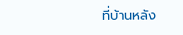ที่บ้านหลัง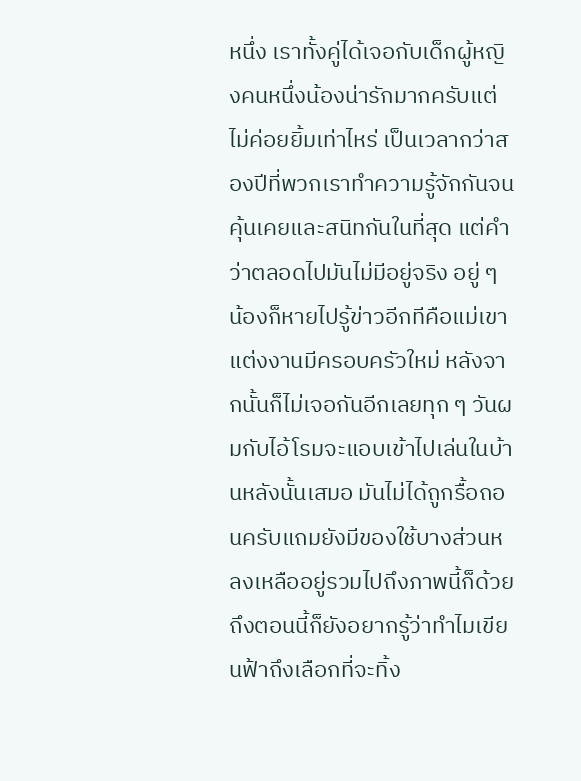หนึ่ง เราทั้งคู่ได้เจอกับเด็กผู้หญิงคนหนึ่งน้องน่ารักมากครับแต่ไม่ค่อยยิ้มเท่าไหร่ เป็นเวลากว่าสองปีที่พวกเราทำความรู้จักกันจนคุ้นเคยและสนิทกันในที่สุด แต่คำว่าตลอดไปมันไม่มีอยู่จริง อยู่ ๆ น้องก็หายไปรู้ข่าวอีกทีคือแม่เขาแต่งงานมีครอบครัวใหม่ หลังจากนั้นก็ไม่เจอกันอีกเลยทุก ๆ วันผมกับไอ้โรมจะแอบเข้าไปเล่นในบ้านหลังนั้นเสมอ มันไม่ได้ถูกรื้อถอนครับแถมยังมีของใช้บางส่วนหลงเหลืออยู่รวมไปถึงภาพนี้ก็ด้วย ถึงตอนนี้ก็ยังอยากรู้ว่าทำไมเขียนฟ้าถึงเลือกที่จะทิ้ง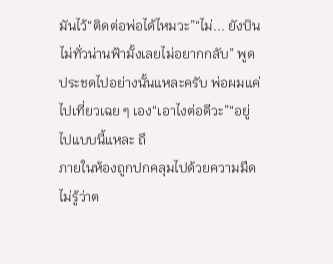มันไว้“ติดต่อพ่อได้ไหมวะ”“ไม่... ยังบินไม่ทั่วน่านฟ้ามั้งเลยไม่อยากกลับ” พูดประชดไปอย่างนั้นแหละครับ พ่อผมแค่ไปเที่ยวเฉย ๆ เอง“เอาไงต่อดีวะ”“อยู่ไปแบบนี้แหละ ถึ
ภายในห้องถูกปกคลุมไปด้วยความมืด ไม่รู้ว่าต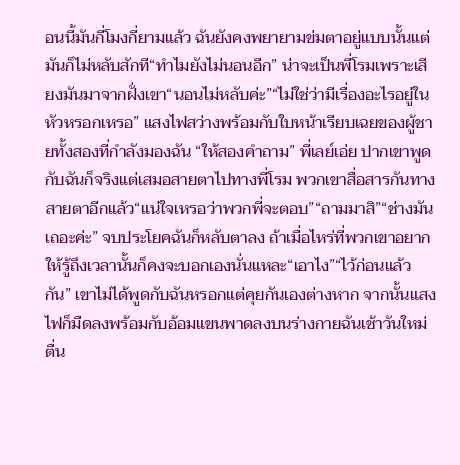อนนี้มันกี่โมงกี่ยามแล้ว ฉันยังคงพยายามข่มตาอยู่แบบนั้นแต่มันก็ไม่หลับสักที“ทำไมยังไม่นอนอีก” น่าจะเป็นพี่โรมเพราะเสียงมันมาจากฝั่งเขา“นอนไม่หลับค่ะ”“ไม่ใช่ว่ามีเรื่องอะไรอยู่ในหัวหรอกเหรอ” แสงไฟสว่างพร้อมกับใบหน้าเรียบเฉยของผู้ชายทั้งสองที่กำลังมองฉัน “ให้สองคำถาม” พี่เลย์เอ่ย ปากเขาพูดกับฉันก็จริงแต่เสมอสายตาไปทางพี่โรม พวกเขาสื่อสารกันทางสายตาอีกแล้ว“แน่ใจเหรอว่าพวกพี่จะตอบ”“ถามมาสิ”“ช่างมันเถอะค่ะ” จบประโยคฉันก็หลับตาลง ถ้าเมื่อไหร่ที่พวกเขาอยากให้รู้ถึงเวลานั้นก็คงจะบอกเองนั่นแหละ“เอาไง”“ไว้ก่อนแล้วกัน” เขาไม่ได้พูดกับฉันหรอกแต่คุยกันเองต่างหาก จากนั้นแสงไฟก็มืดลงพร้อมกับอ้อมแขนพาดลงบนร่างกายฉันเช้าวันใหม่ตื่น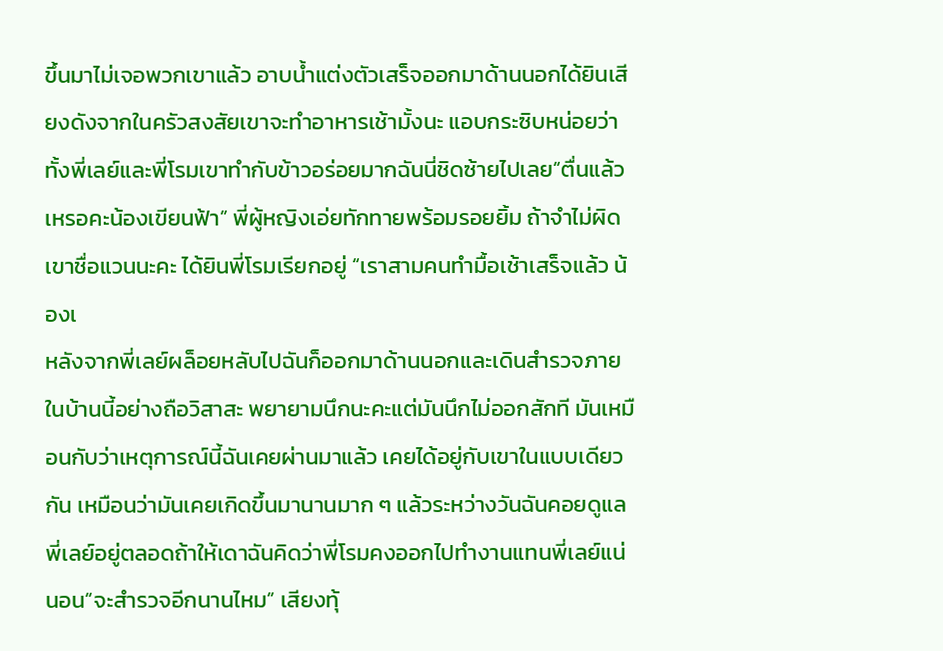ขึ้นมาไม่เจอพวกเขาแล้ว อาบน้ำแต่งตัวเสร็จออกมาด้านนอกได้ยินเสียงดังจากในครัวสงสัยเขาจะทำอาหารเช้ามั้งนะ แอบกระซิบหน่อยว่าทั้งพี่เลย์และพี่โรมเขาทำกับข้าวอร่อยมากฉันนี่ชิดซ้ายไปเลย“ตื่นแล้วเหรอคะน้องเขียนฟ้า” พี่ผู้หญิงเอ่ยทักทายพร้อมรอยยิ้ม ถ้าจำไม่ผิดเขาชื่อแวนนะคะ ได้ยินพี่โรมเรียกอยู่ “เราสามคนทำมื้อเช้าเสร็จแล้ว น้องเ
หลังจากพี่เลย์ผล็อยหลับไปฉันก็ออกมาด้านนอกและเดินสำรวจภายในบ้านนี้อย่างถือวิสาสะ พยายามนึกนะคะแต่มันนึกไม่ออกสักที มันเหมือนกับว่าเหตุการณ์นี้ฉันเคยผ่านมาแล้ว เคยได้อยู่กับเขาในแบบเดียวกัน เหมือนว่ามันเคยเกิดขึ้นมานานมาก ๆ แล้วระหว่างวันฉันคอยดูแลพี่เลย์อยู่ตลอดถ้าให้เดาฉันคิดว่าพี่โรมคงออกไปทำงานแทนพี่เลย์แน่นอน“จะสำรวจอีกนานไหม” เสียงทุ้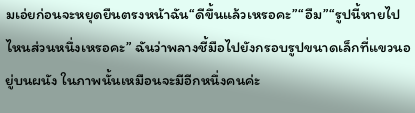มเอ่ยก่อนจะหยุดยืนตรงหน้าฉัน“ดีขึ้นแล้วเหรอคะ”“อืม”“รูปนี้หายไปไหนส่วนหนึ่งเหรอคะ” ฉันว่าพลางชี้มือไปยังกรอบรูปขนาดเล็กที่แขวนอยู่บนผนัง ในภาพนั้นเหมือนจะมีอีกหนึ่งคนค่ะ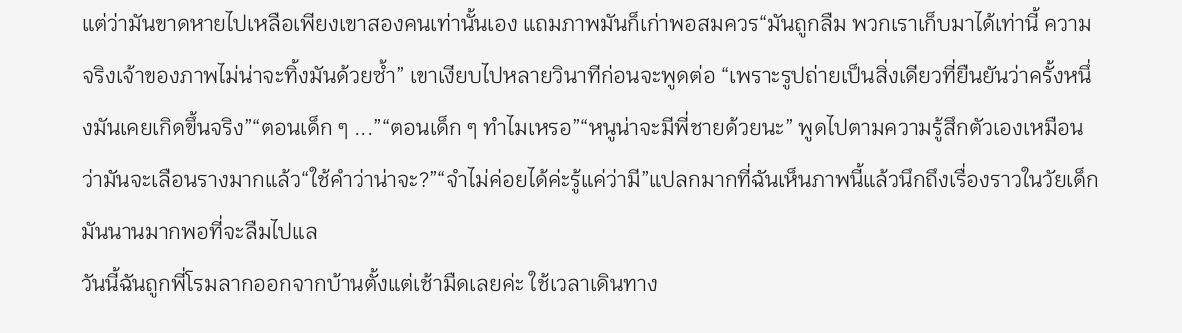แต่ว่ามันขาดหายไปเหลือเพียงเขาสองคนเท่านั้นเอง แถมภาพมันก็เก่าพอสมควร“มันถูกลืม พวกเราเก็บมาได้เท่านี้ ความจริงเจ้าของภาพไม่น่าจะทิ้งมันด้วยซ้ำ” เขาเงียบไปหลายวินาทีก่อนจะพูดต่อ “เพราะรูปถ่ายเป็นสิ่งเดียวที่ยืนยันว่าครั้งหนึ่งมันเคยเกิดขึ้นจริง”“ตอนเด็ก ๆ ...”“ตอนเด็ก ๆ ทำไมเหรอ”“หนูน่าจะมีพี่ชายด้วยนะ” พูดไปตามความรู้สึกตัวเองเหมือนว่ามันจะเลือนรางมากแล้ว“ใช้คำว่าน่าจะ?”“จำไม่ค่อยได้ค่ะรู้แค่ว่ามี”แปลกมากที่ฉันเห็นภาพนี้แล้วนึกถึงเรื่องราวในวัยเด็ก มันนานมากพอที่จะลืมไปแล
วันนี้ฉันถูกพี่โรมลากออกจากบ้านตั้งแต่เช้ามืดเลยค่ะ ใช้เวลาเดินทาง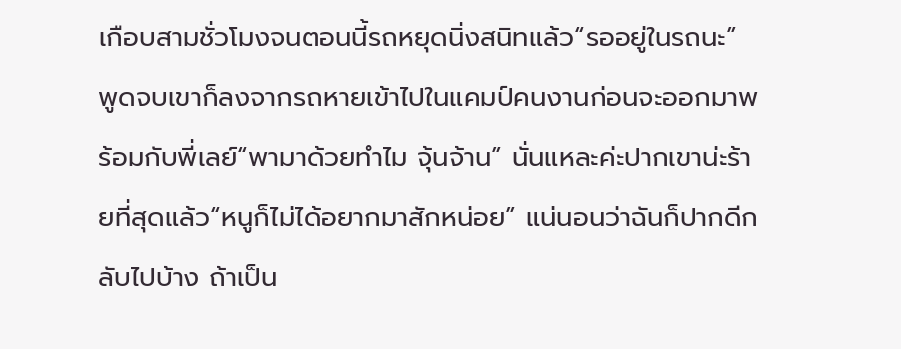เกือบสามชั่วโมงจนตอนนี้รถหยุดนิ่งสนิทแล้ว“รออยู่ในรถนะ” พูดจบเขาก็ลงจากรถหายเข้าไปในแคมป์คนงานก่อนจะออกมาพร้อมกับพี่เลย์“พามาด้วยทำไม จุ้นจ้าน” นั่นแหละค่ะปากเขาน่ะร้ายที่สุดแล้ว“หนูก็ไม่ได้อยากมาสักหน่อย” แน่นอนว่าฉันก็ปากดีกลับไปบ้าง ถ้าเป็น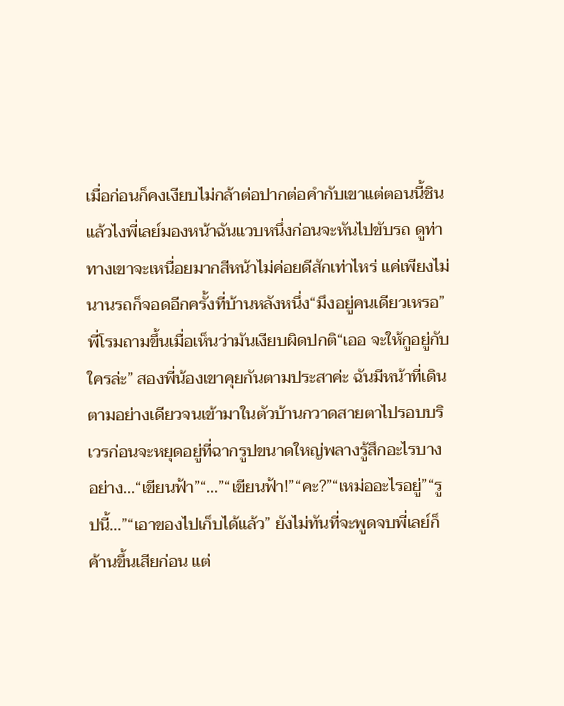เมื่อก่อนก็คงเงียบไม่กล้าต่อปากต่อคำกับเขาแต่ตอนนี้ชินแล้วไงพี่เลย์มองหน้าฉันแวบหนึ่งก่อนจะหันไปขับรถ ดูท่าทางเขาจะเหนื่อยมากสีหน้าไม่ค่อยดีสักเท่าไหร่ แค่เพียงไม่นานรถก็จอดอีกครั้งที่บ้านหลังหนึ่ง“มึงอยู่คนเดียวเหรอ” พี่โรมถามขึ้นเมื่อเห็นว่ามันเงียบผิดปกติ“เออ จะให้กูอยู่กับใครล่ะ” สองพี่น้องเขาคุยกันตามประสาค่ะ ฉันมีหน้าที่เดินตามอย่างเดียวจนเข้ามาในตัวบ้านกวาดสายตาไปรอบบริเวรก่อนจะหยุดอยู่ที่ฉากรูปขนาดใหญ่พลางรู้สึกอะไรบางอย่าง...“เขียนฟ้า”“...”“เขียนฟ้า!”“คะ?”“เหม่ออะไรอยู่”“รูปนี้...”“เอาของไปเก็บได้แล้ว” ยังไม่ทันที่จะพูดจบพี่เลย์ก็ค้านขึ้นเสียก่อน แต่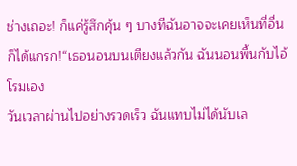ช่างเถอะ! ก็แค่รู้สึกคุ้น ๆ บางทีฉันอาจจะเคยเห็นที่อื่นก็ได้แกรก!“เธอนอนบนเตียงแล้วกัน ฉันนอนพื้นกับไอ้โรมเอง
วันเวลาผ่านไปอย่างรวดเร็ว ฉันแทบไม่ได้นับเล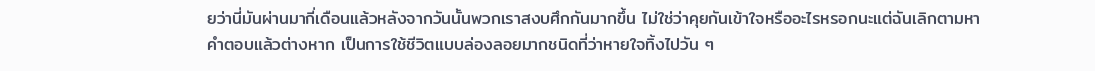ยว่านี่มันผ่านมากี่เดือนแล้วหลังจากวันนั้นพวกเราสงบศึกกันมากขึ้น ไม่ใช่ว่าคุยกันเข้าใจหรืออะไรหรอกนะแต่ฉันเลิกตามหาคำตอบแล้วต่างหาก เป็นการใช้ชีวิตแบบล่องลอยมากชนิดที่ว่าหายใจทิ้งไปวัน ๆ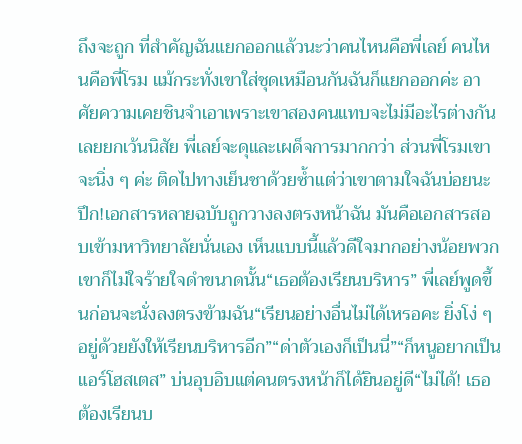ถึงจะถูก ที่สำคัญฉันแยกออกแล้วนะว่าคนไหนคือพี่เลย์ คนไหนคือพี่โรม แม้กระทั่งเขาใส่ชุดเหมือนกันฉันก็แยกออกค่ะ อาศัยความเคยชินจำเอาเพราะเขาสองคนแทบจะไม่มีอะไรต่างกันเลยยกเว้นนิสัย พี่เลย์จะดุและเผด็จการมากกว่า ส่วนพี่โรมเขาจะนิ่ง ๆ ค่ะ ติดไปทางเย็นชาด้วยซ้ำแต่ว่าเขาตามใจฉันบ่อยนะปึก!เอกสารหลายฉบับถูกวางลงตรงหน้าฉัน มันคือเอกสารสอบเข้ามหาวิทยาลัยนั่นเอง เห็นแบบนี้แล้วดีใจมากอย่างน้อยพวกเขาก็ไม่ใจร้ายใจดำขนาดนั้น“เธอต้องเรียนบริหาร” พี่เลย์พูดขึ้นก่อนจะนั่งลงตรงข้ามฉัน“เรียนอย่างอื่นไม่ได้เหรอคะ ยิ่งโง่ ๆ อยู่ด้วยยังให้เรียนบริหารอีก”“ด่าตัวเองก็เป็นนี่”“ก็หนูอยากเป็นแอร์โฮสเตส” บ่นอุบอิบแต่คนตรงหน้าก็ได้ยินอยู่ดี“ไม่ได้! เธอต้องเรียนบ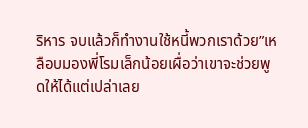ริหาร จบแล้วก็ทำงานใช้หนี้พวกเราด้วย”เหลือบมองพี่โรมเล็กน้อยเผื่อว่าเขาจะช่วยพูดให้ได้แต่เปล่าเลย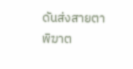ดันส่งสายตาพิฆาต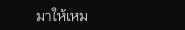มาให้เหม